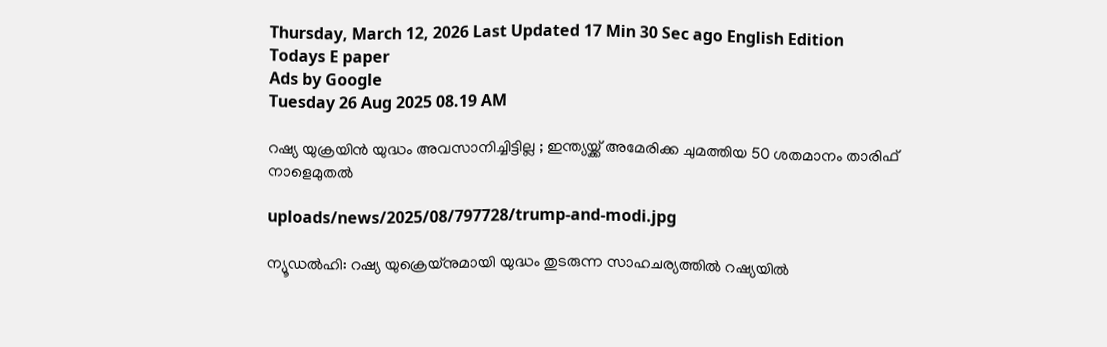Thursday, March 12, 2026 Last Updated 17 Min 30 Sec ago English Edition
Todays E paper
Ads by Google
Tuesday 26 Aug 2025 08.19 AM

റഷ്യ യുക്രയിന്‍ യുദ്ധം അവസാനിച്ചിട്ടില്ല ; ഇന്ത്യയ്ക്ക് അമേരിക്ക ചുമത്തിയ 50 ശതമാനം താരിഫ് നാളെമുതല്‍

uploads/news/2025/08/797728/trump-and-modi.jpg

ന്യൂഡല്‍ഹി: റഷ്യ യുക്രെയ്‌നുമായി യുദ്ധം തുടരുന്ന സാഹചര്യത്തില്‍ റഷ്യയില്‍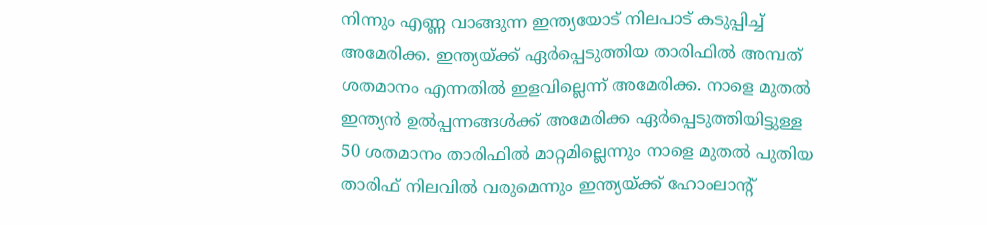നിന്നും എണ്ണ വാങ്ങുന്ന ഇന്ത്യയോട് നിലപാട് കടുപ്പിച്ച് അമേരിക്ക. ഇന്ത്യയ്ക്ക് ഏര്‍പ്പെടുത്തിയ താരിഫില്‍ അമ്പത് ശതമാനം എന്നതില്‍ ഇളവില്ലെന്ന് അമേരിക്ക. നാളെ മുതല്‍ ഇന്ത്യന്‍ ഉല്‍പ്പന്നങ്ങള്‍ക്ക് അമേരിക്ക ഏര്‍പ്പെടുത്തിയിട്ടുള്ള 50 ശതമാനം താരിഫില്‍ മാറ്റമില്ലെന്നും നാളെ മുതല്‍ പുതിയ താരിഫ് നിലവില്‍ വരുമെന്നും ഇന്ത്യയ്ക്ക് ഹോംലാന്റ്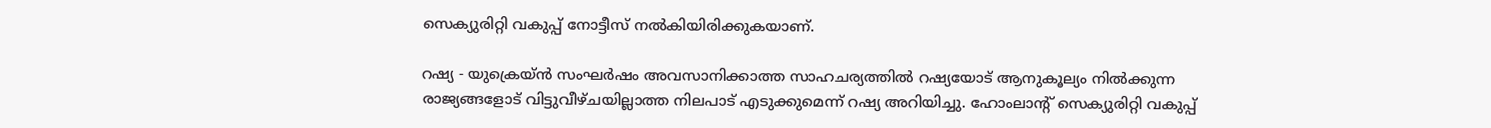സെക്യുരിറ്റി വകുപ്പ് നോട്ടീസ് നല്‍കിയിരിക്കുകയാണ്.

റഷ്യ - യുക്രെയ്ന്‍ സംഘര്‍ഷം അവസാനിക്കാത്ത സാഹചര്യത്തില്‍ റഷ്യയോട് ആനുകൂല്യം നില്‍ക്കുന്ന രാജ്യങ്ങളോട് വിട്ടുവീഴ്ചയില്ലാത്ത നിലപാട് എടുക്കുമെന്ന് റഷ്യ അറിയിച്ചു. ഹോംലാന്റ് സെക്യുരിറ്റി വകുപ്പ്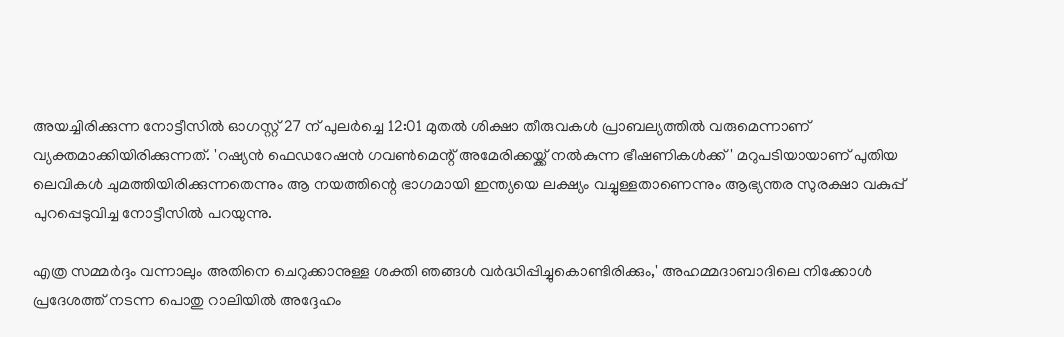അയച്ചിരിക്കുന്ന നോട്ടീസില്‍ ഓഗസ്റ്റ് 27 ന് പുലര്‍ച്ചെ 12:01 മുതല്‍ ശിക്ഷാ തീരുവകള്‍ പ്രാബല്യത്തില്‍ വരുമെന്നാണ് വ്യക്തമാക്കിയിരിക്കുന്നത്. 'റഷ്യന്‍ ഫെഡറേഷന്‍ ഗവണ്‍മെന്റ് അമേരിക്കയ്ക്ക് നല്‍കുന്ന ഭീഷണികള്‍ക്ക്' മറുപടിയായാണ് പുതിയ ലെവികള്‍ ചുമത്തിയിരിക്കുന്നതെന്നും ആ നയത്തിന്റെ ഭാഗമായി ഇന്ത്യയെ ലക്ഷ്യം വച്ചുള്ളതാണെന്നും ആഭ്യന്തര സുരക്ഷാ വകുപ്പ് പുറപ്പെടുവിച്ച നോട്ടീസില്‍ പറയുന്നു.

എത്ര സമ്മര്‍ദ്ദം വന്നാലും അതിനെ ചെറുക്കാനുള്ള ശക്തി ഞങ്ങള്‍ വര്‍ദ്ധിപ്പിച്ചുകൊണ്ടിരിക്കും,' അഹമ്മദാബാദിലെ നിക്കോള്‍ പ്രദേശത്ത് നടന്ന പൊതു റാലിയില്‍ അദ്ദേഹം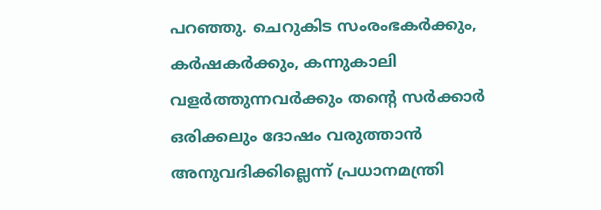പറഞ്ഞു. ചെറുകിട സംരംഭകര്‍ക്കും, കര്‍ഷകര്‍ക്കും, കന്നുകാലി വളര്‍ത്തുന്നവര്‍ക്കും തന്റെ സര്‍ക്കാര്‍ ഒരിക്കലും ദോഷം വരുത്താന്‍ അനുവദിക്കില്ലെന്ന് പ്രധാനമന്ത്രി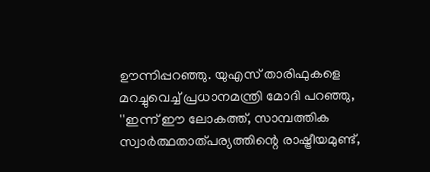ഊന്നിപ്പറഞ്ഞു. യുഎസ് താരിഫുകളെ മറച്ചുവെച്ച് പ്രധാനമന്ത്രി മോദി പറഞ്ഞു, ''ഇന്ന് ഈ ലോകത്ത്, സാമ്പത്തിക സ്വാര്‍ത്ഥതാത്പര്യത്തിന്റെ രാഷ്ട്രീയമുണ്ട്,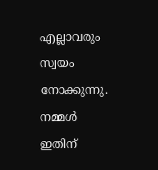എല്ലാവരും സ്വയം നോക്കുന്നു. നമ്മള്‍ ഇതിന്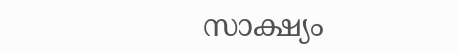സാക്ഷ്യം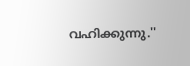വഹിക്കുന്നു.''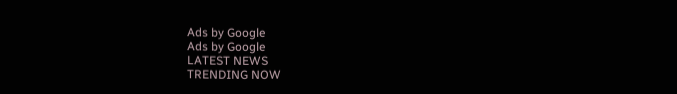Ads by Google
Ads by Google
LATEST NEWS
TRENDING NOW